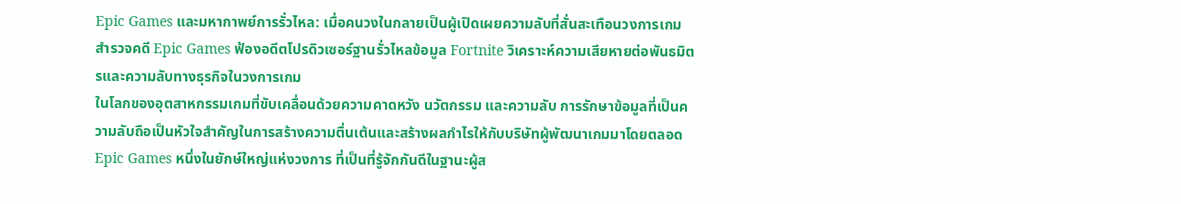Epic Games และมหากาพย์การรั่วไหล: เมื่อคนวงในกลายเป็นผู้เปิดเผยความลับที่สั่นสะเทือนวงการเกม
สำรวจคดี Epic Games ฟ้องอดีตโปรดิวเซอร์ฐานรั่วไหลข้อมูล Fortnite วิเคราะห์ความเสียหายต่อพันธมิตรและความลับทางธุรกิจในวงการเกม
ในโลกของอุตสาหกรรมเกมที่ขับเคลื่อนด้วยความคาดหวัง นวัตกรรม และความลับ การรักษาข้อมูลที่เป็นความลับถือเป็นหัวใจสำคัญในการสร้างความตื่นเต้นและสร้างผลกำไรให้กับบริษัทผู้พัฒนาเกมมาโดยตลอด Epic Games หนึ่งในยักษ์ใหญ่แห่งวงการ ที่เป็นที่รู้จักกันดีในฐานะผู้ส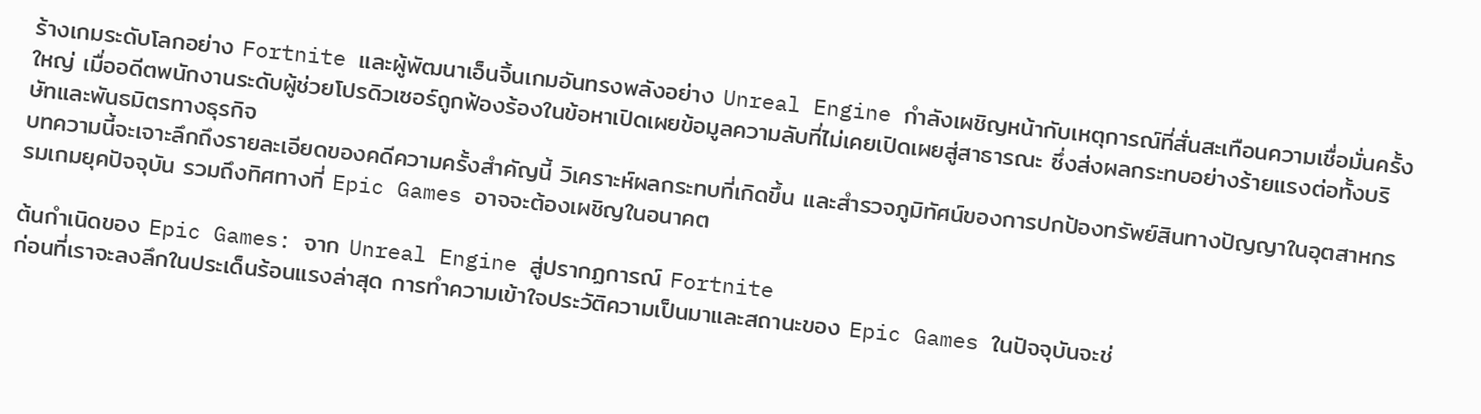ร้างเกมระดับโลกอย่าง Fortnite และผู้พัฒนาเอ็นจิ้นเกมอันทรงพลังอย่าง Unreal Engine กำลังเผชิญหน้ากับเหตุการณ์ที่สั่นสะเทือนความเชื่อมั่นครั้งใหญ่ เมื่ออดีตพนักงานระดับผู้ช่วยโปรดิวเซอร์ถูกฟ้องร้องในข้อหาเปิดเผยข้อมูลความลับที่ไม่เคยเปิดเผยสู่สาธารณะ ซึ่งส่งผลกระทบอย่างร้ายแรงต่อทั้งบริษัทและพันธมิตรทางธุรกิจ
บทความนี้จะเจาะลึกถึงรายละเอียดของคดีความครั้งสำคัญนี้ วิเคราะห์ผลกระทบที่เกิดขึ้น และสำรวจภูมิทัศน์ของการปกป้องทรัพย์สินทางปัญญาในอุตสาหกรรมเกมยุคปัจจุบัน รวมถึงทิศทางที่ Epic Games อาจจะต้องเผชิญในอนาคต

ต้นกำเนิดของ Epic Games: จาก Unreal Engine สู่ปรากฏการณ์ Fortnite
ก่อนที่เราจะลงลึกในประเด็นร้อนแรงล่าสุด การทำความเข้าใจประวัติความเป็นมาและสถานะของ Epic Games ในปัจจุบันจะช่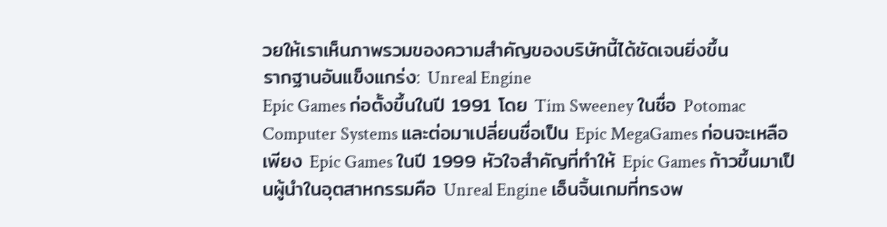วยให้เราเห็นภาพรวมของความสำคัญของบริษัทนี้ได้ชัดเจนยิ่งขึ้น
รากฐานอันแข็งแกร่ง: Unreal Engine
Epic Games ก่อตั้งขึ้นในปี 1991 โดย Tim Sweeney ในชื่อ Potomac Computer Systems และต่อมาเปลี่ยนชื่อเป็น Epic MegaGames ก่อนจะเหลือเพียง Epic Games ในปี 1999 หัวใจสำคัญที่ทำให้ Epic Games ก้าวขึ้นมาเป็นผู้นำในอุตสาหกรรมคือ Unreal Engine เอ็นจิ้นเกมที่ทรงพ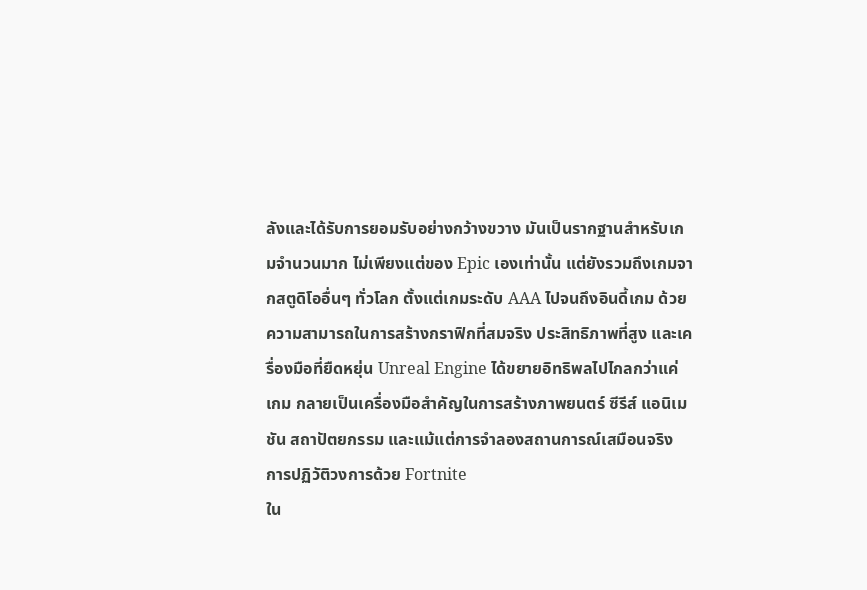ลังและได้รับการยอมรับอย่างกว้างขวาง มันเป็นรากฐานสำหรับเกมจำนวนมาก ไม่เพียงแต่ของ Epic เองเท่านั้น แต่ยังรวมถึงเกมจากสตูดิโออื่นๆ ทั่วโลก ตั้งแต่เกมระดับ AAA ไปจนถึงอินดี้เกม ด้วยความสามารถในการสร้างกราฟิกที่สมจริง ประสิทธิภาพที่สูง และเครื่องมือที่ยืดหยุ่น Unreal Engine ได้ขยายอิทธิพลไปไกลกว่าแค่เกม กลายเป็นเครื่องมือสำคัญในการสร้างภาพยนตร์ ซีรีส์ แอนิเมชัน สถาปัตยกรรม และแม้แต่การจำลองสถานการณ์เสมือนจริง
การปฏิวัติวงการด้วย Fortnite
ใน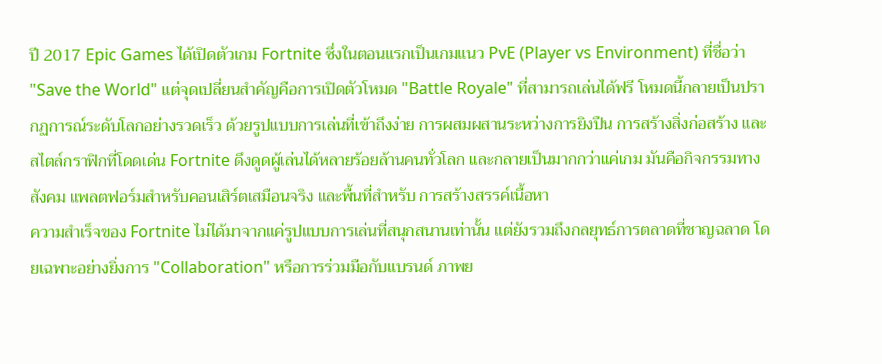ปี 2017 Epic Games ได้เปิดตัวเกม Fortnite ซึ่งในตอนแรกเป็นเกมแนว PvE (Player vs Environment) ที่ชื่อว่า "Save the World" แต่จุดเปลี่ยนสำคัญคือการเปิดตัวโหมด "Battle Royale" ที่สามารถเล่นได้ฟรี โหมดนี้กลายเป็นปรากฏการณ์ระดับโลกอย่างรวดเร็ว ด้วยรูปแบบการเล่นที่เข้าถึงง่าย การผสมผสานระหว่างการยิงปืน การสร้างสิ่งก่อสร้าง และสไตล์กราฟิกที่โดดเด่น Fortnite ดึงดูดผู้เล่นได้หลายร้อยล้านคนทั่วโลก และกลายเป็นมากกว่าแค่เกม มันคือกิจกรรมทางสังคม แพลตฟอร์มสำหรับคอนเสิร์ตเสมือนจริง และพื้นที่สำหรับ การสร้างสรรค์เนื้อหา
ความสำเร็จของ Fortnite ไม่ได้มาจากแค่รูปแบบการเล่นที่สนุกสนานเท่านั้น แต่ยังรวมถึงกลยุทธ์การตลาดที่ชาญฉลาด โดยเฉพาะอย่างยิ่งการ "Collaboration" หรือการร่วมมือกับแบรนด์ ภาพย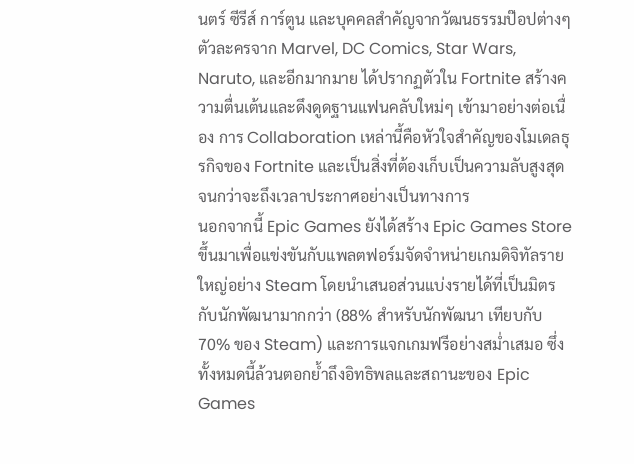นตร์ ซีรีส์ การ์ตูน และบุคคลสำคัญจากวัฒนธรรมป๊อปต่างๆ ตัวละครจาก Marvel, DC Comics, Star Wars, Naruto, และอีกมากมาย ได้ปรากฏตัวใน Fortnite สร้างความตื่นเต้นและดึงดูดฐานแฟนคลับใหม่ๆ เข้ามาอย่างต่อเนื่อง การ Collaboration เหล่านี้คือหัวใจสำคัญของโมเดลธุรกิจของ Fortnite และเป็นสิ่งที่ต้องเก็บเป็นความลับสูงสุดจนกว่าจะถึงเวลาประกาศอย่างเป็นทางการ
นอกจากนี้ Epic Games ยังได้สร้าง Epic Games Store ขึ้นมาเพื่อแข่งขันกับแพลตฟอร์มจัดจำหน่ายเกมดิจิทัลรายใหญ่อย่าง Steam โดยนำเสนอส่วนแบ่งรายได้ที่เป็นมิตรกับนักพัฒนามากกว่า (88% สำหรับนักพัฒนา เทียบกับ 70% ของ Steam) และการแจกเกมฟรีอย่างสม่ำเสมอ ซึ่งทั้งหมดนี้ล้วนตอกย้ำถึงอิทธิพลและสถานะของ Epic Games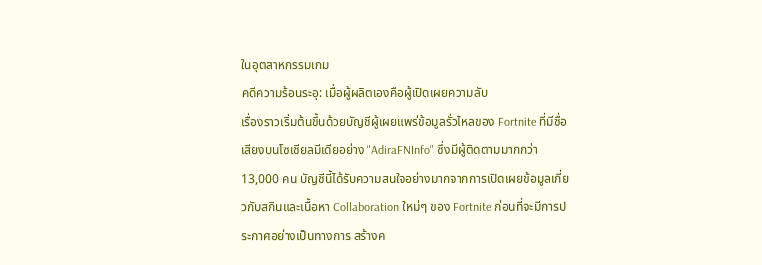ในอุตสาหกรรมเกม
คดีความร้อนระอุ: เมื่อผู้ผลิตเองคือผู้เปิดเผยความลับ
เรื่องราวเริ่มต้นขึ้นด้วยบัญชีผู้เผยแพร่ข้อมูลรั่วไหลของ Fortnite ที่มีชื่อเสียงบนโซเชียลมีเดียอย่าง "AdiraFNInfo" ซึ่งมีผู้ติดตามมากกว่า 13,000 คน บัญชีนี้ได้รับความสนใจอย่างมากจากการเปิดเผยข้อมูลเกี่ยวกับสกินและเนื้อหา Collaboration ใหม่ๆ ของ Fortnite ก่อนที่จะมีการประกาศอย่างเป็นทางการ สร้างค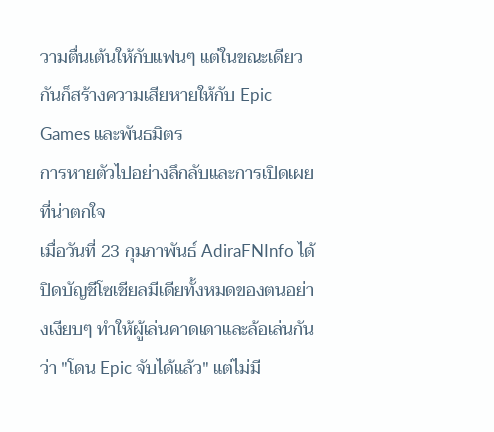วามตื่นเต้นให้กับแฟนๆ แต่ในขณะเดียวกันก็สร้างความเสียหายให้กับ Epic Games และพันธมิตร
การหายตัวไปอย่างลึกลับและการเปิดเผยที่น่าตกใจ
เมื่อวันที่ 23 กุมภาพันธ์ AdiraFNInfo ได้ปิดบัญชีโซเชียลมีเดียทั้งหมดของตนอย่างเงียบๆ ทำให้ผู้เล่นคาดเดาและล้อเล่นกันว่า "โดน Epic จับได้แล้ว" แต่ไม่มี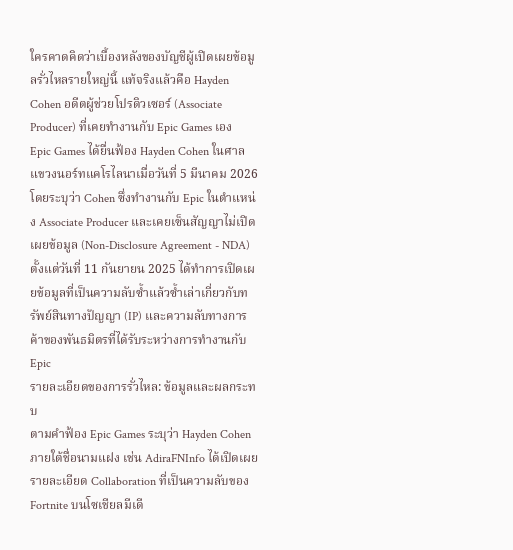ใครคาดคิดว่าเบื้องหลังของบัญชีผู้เปิดเผยข้อมูลรั่วไหลรายใหญ่นี้ แท้จริงแล้วคือ Hayden Cohen อดีตผู้ช่วยโปรดิวเซอร์ (Associate Producer) ที่เคยทำงานกับ Epic Games เอง
Epic Games ได้ยื่นฟ้อง Hayden Cohen ในศาลแขวงนอร์ทแคโรไลนาเมื่อวันที่ 5 มีนาคม 2026 โดยระบุว่า Cohen ซึ่งทำงานกับ Epic ในตำแหน่ง Associate Producer และเคยเซ็นสัญญาไม่เปิดเผยข้อมูล (Non-Disclosure Agreement - NDA) ตั้งแต่วันที่ 11 กันยายน 2025 ได้ทำการเปิดเผยข้อมูลที่เป็นความลับซ้ำแล้วซ้ำเล่าเกี่ยวกับทรัพย์สินทางปัญญา (IP) และความลับทางการค้าของพันธมิตรที่ได้รับระหว่างการทำงานกับ Epic
รายละเอียดของการรั่วไหล: ข้อมูลและผลกระทบ
ตามคำฟ้อง Epic Games ระบุว่า Hayden Cohen ภายใต้ชื่อนามแฝง เช่น AdiraFNInfo ได้เปิดเผยรายละเอียด Collaboration ที่เป็นความลับของ Fortnite บนโซเชียลมีเดี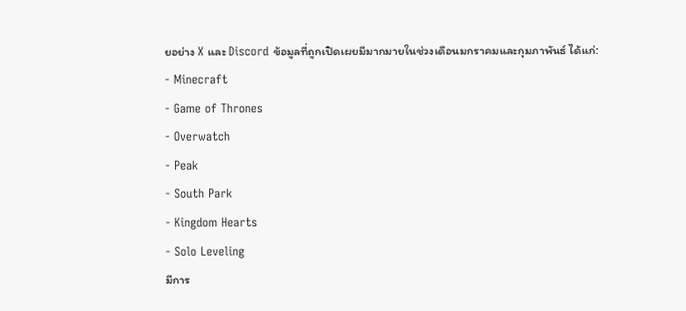ยอย่าง X และ Discord ข้อมูลที่ถูกเปิดเผยมีมากมายในช่วงเดือนมกราคมและกุมภาพันธ์ ได้แก่:
- Minecraft
- Game of Thrones
- Overwatch
- Peak
- South Park
- Kingdom Hearts
- Solo Leveling
มีการ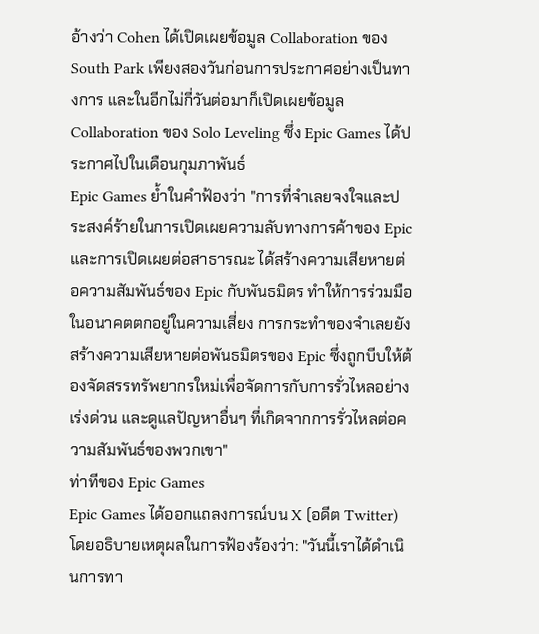อ้างว่า Cohen ได้เปิดเผยข้อมูล Collaboration ของ South Park เพียงสองวันก่อนการประกาศอย่างเป็นทางการ และในอีกไม่กี่วันต่อมาก็เปิดเผยข้อมูล Collaboration ของ Solo Leveling ซึ่ง Epic Games ได้ประกาศไปในเดือนกุมภาพันธ์
Epic Games ย้ำในคำฟ้องว่า "การที่จำเลยจงใจและประสงค์ร้ายในการเปิดเผยความลับทางการค้าของ Epic และการเปิดเผยต่อสาธารณะ ได้สร้างความเสียหายต่อความสัมพันธ์ของ Epic กับพันธมิตร ทำให้การร่วมมือในอนาคตตกอยู่ในความเสี่ยง การกระทำของจำเลยยังสร้างความเสียหายต่อพันธมิตรของ Epic ซึ่งถูกบีบให้ต้องจัดสรรทรัพยากรใหม่เพื่อจัดการกับการรั่วไหลอย่างเร่งด่วน และดูแลปัญหาอื่นๆ ที่เกิดจากการรั่วไหลต่อความสัมพันธ์ของพวกเขา"
ท่าทีของ Epic Games
Epic Games ได้ออกแถลงการณ์บน X (อดีต Twitter) โดยอธิบายเหตุผลในการฟ้องร้องว่า: "วันนี้เราได้ดำเนินการทา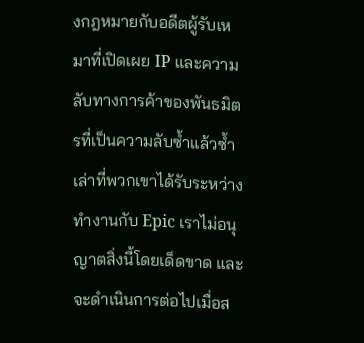งกฎหมายกับอดีตผู้รับเหมาที่เปิดเผย IP และความลับทางการค้าของพันธมิตรที่เป็นความลับซ้ำแล้วซ้ำเล่าที่พวกเขาได้รับระหว่างทำงานกับ Epic เราไม่อนุญาตสิ่งนี้โดยเด็ดขาด และจะดำเนินการต่อไปเมื่อส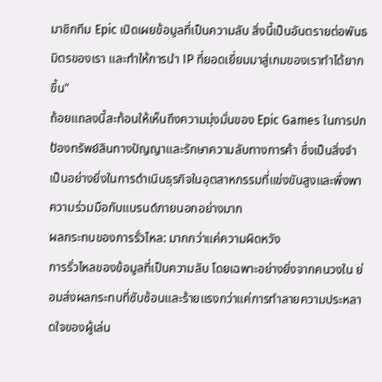มาชิกทีม Epic เปิดเผยข้อมูลที่เป็นความลับ สิ่งนี้เป็นอันตรายต่อพันธมิตรของเรา และทำให้การนำ IP ที่ยอดเยี่ยมมาสู่เกมของเราทำได้ยากขึ้น"
ถ้อยแถลงนี้สะท้อนให้เห็นถึงความมุ่งมั่นของ Epic Games ในการปกป้องทรัพย์สินทางปัญญาและรักษาความลับทางการค้า ซึ่งเป็นสิ่งจำเป็นอย่างยิ่งในการดำเนินธุรกิจในอุตสาหกรรมที่แข่งขันสูงและพึ่งพาความร่วมมือกับแบรนด์ภายนอกอย่างมาก
ผลกระทบของการรั่วไหล: มากกว่าแค่ความผิดหวัง
การรั่วไหลของข้อมูลที่เป็นความลับ โดยเฉพาะอย่างยิ่งจากคนวงใน ย่อมส่งผลกระทบที่ซับซ้อนและร้ายแรงกว่าแค่การทำลายความประหลาดใจของผู้เล่น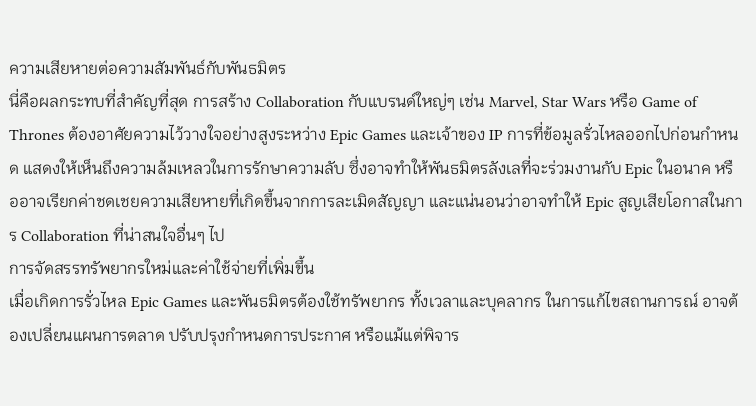ความเสียหายต่อความสัมพันธ์กับพันธมิตร
นี่คือผลกระทบที่สำคัญที่สุด การสร้าง Collaboration กับแบรนด์ใหญ่ๆ เช่น Marvel, Star Wars หรือ Game of Thrones ต้องอาศัยความไว้วางใจอย่างสูงระหว่าง Epic Games และเจ้าของ IP การที่ข้อมูลรั่วไหลออกไปก่อนกำหนด แสดงให้เห็นถึงความล้มเหลวในการรักษาความลับ ซึ่งอาจทำให้พันธมิตรลังเลที่จะร่วมงานกับ Epic ในอนาค หรืออาจเรียกค่าชดเชยความเสียหายที่เกิดขึ้นจากการละเมิดสัญญา และแน่นอนว่าอาจทำให้ Epic สูญเสียโอกาสในการ Collaboration ที่น่าสนใจอื่นๆ ไป
การจัดสรรทรัพยากรใหม่และค่าใช้จ่ายที่เพิ่มขึ้น
เมื่อเกิดการรั่วไหล Epic Games และพันธมิตรต้องใช้ทรัพยากร ทั้งเวลาและบุคลากร ในการแก้ไขสถานการณ์ อาจต้องเปลี่ยนแผนการตลาด ปรับปรุงกำหนดการประกาศ หรือแม้แต่พิจาร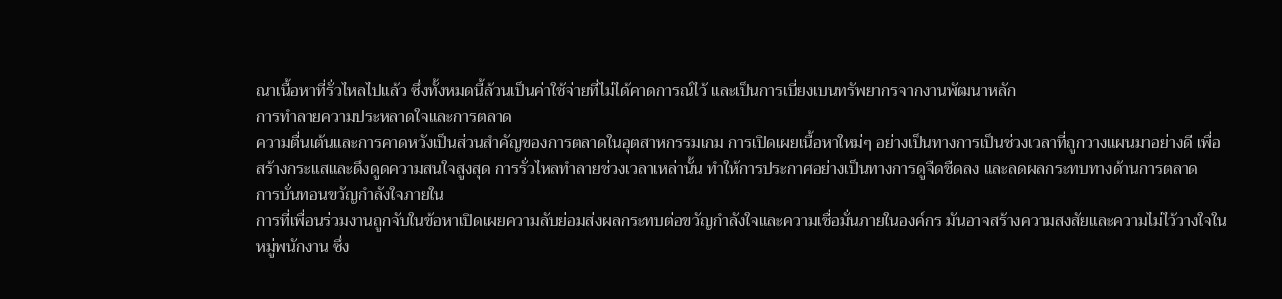ณาเนื้อหาที่รั่วไหลไปแล้ว ซึ่งทั้งหมดนี้ล้วนเป็นค่าใช้จ่ายที่ไม่ได้คาดการณ์ไว้ และเป็นการเบี่ยงเบนทรัพยากรจากงานพัฒนาหลัก
การทำลายความประหลาดใจและการตลาด
ความตื่นเต้นและการคาดหวังเป็นส่วนสำคัญของการตลาดในอุตสาหกรรมเกม การเปิดเผยเนื้อหาใหม่ๆ อย่างเป็นทางการเป็นช่วงเวลาที่ถูกวางแผนมาอย่างดี เพื่อสร้างกระแสและดึงดูดความสนใจสูงสุด การรั่วไหลทำลายช่วงเวลาเหล่านั้น ทำให้การประกาศอย่างเป็นทางการดูจืดชืดลง และลดผลกระทบทางด้านการตลาด
การบั่นทอนขวัญกำลังใจภายใน
การที่เพื่อนร่วมงานถูกจับในข้อหาเปิดเผยความลับย่อมส่งผลกระทบต่อขวัญกำลังใจและความเชื่อมั่นภายในองค์กร มันอาจสร้างความสงสัยและความไม่ไว้วางใจในหมู่พนักงาน ซึ่ง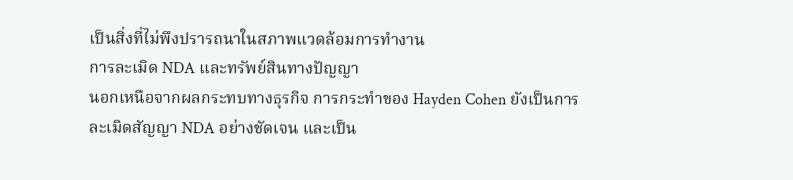เป็นสิ่งที่ไม่พึงปรารถนาในสภาพแวดล้อมการทำงาน
การละเมิด NDA และทรัพย์สินทางปัญญา
นอกเหนือจากผลกระทบทางธุรกิจ การกระทำของ Hayden Cohen ยังเป็นการละเมิดสัญญา NDA อย่างชัดเจน และเป็น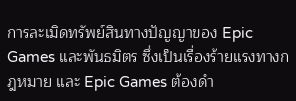การละเมิดทรัพย์สินทางปัญญาของ Epic Games และพันธมิตร ซึ่งเป็นเรื่องร้ายแรงทางกฎหมาย และ Epic Games ต้องดำ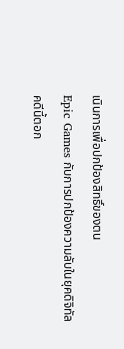เนินการเพื่อปกป้องสิทธิ์ของตน
Epic Games กับการปกป้องความลับในยุคดิจิทัล
คดีนี้ตอก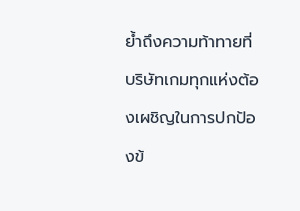ย้ำถึงความท้าทายที่บริษัทเกมทุกแห่งต้องเผชิญในการปกป้องข้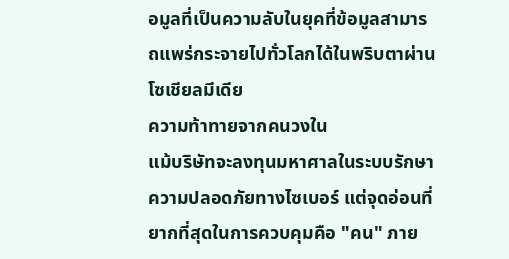อมูลที่เป็นความลับในยุคที่ข้อมูลสามารถแพร่กระจายไปทั่วโลกได้ในพริบตาผ่านโซเชียลมีเดีย
ความท้าทายจากคนวงใน
แม้บริษัทจะลงทุนมหาศาลในระบบรักษาความปลอดภัยทางไซเบอร์ แต่จุดอ่อนที่ยากที่สุดในการควบคุมคือ "คน" ภาย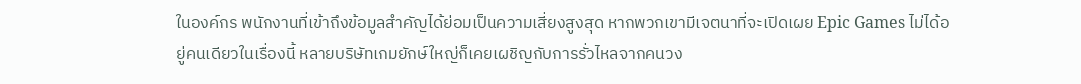ในองค์กร พนักงานที่เข้าถึงข้อมูลสำคัญได้ย่อมเป็นความเสี่ยงสูงสุด หากพวกเขามีเจตนาที่จะเปิดเผย Epic Games ไม่ได้อยู่คนเดียวในเรื่องนี้ หลายบริษัทเกมยักษ์ใหญ่ก็เคยเผชิญกับการรั่วไหลจากคนวง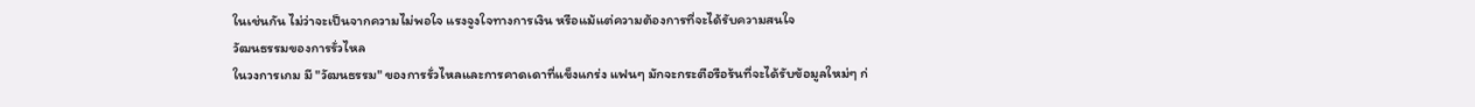ในเช่นกัน ไม่ว่าจะเป็นจากความไม่พอใจ แรงจูงใจทางการเงิน หรือแม้แต่ความต้องการที่จะได้รับความสนใจ
วัฒนธรรมของการรั่วไหล
ในวงการเกม มี "วัฒนธรรม" ของการรั่วไหลและการคาดเดาที่แข็งแกร่ง แฟนๆ มักจะกระตือรือร้นที่จะได้รับข้อมูลใหม่ๆ ก่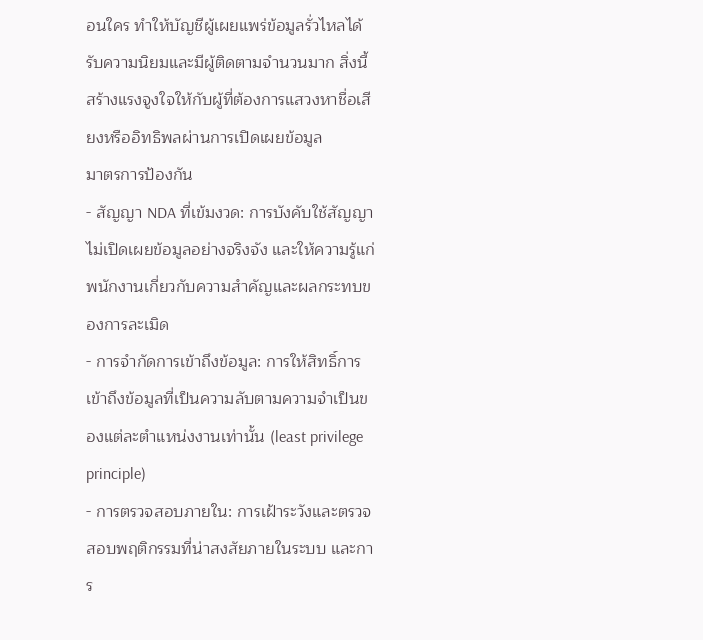อนใคร ทำให้บัญชีผู้เผยแพร่ข้อมูลรั่วไหลได้รับความนิยมและมีผู้ติดตามจำนวนมาก สิ่งนี้สร้างแรงจูงใจให้กับผู้ที่ต้องการแสวงหาชื่อเสียงหรืออิทธิพลผ่านการเปิดเผยข้อมูล
มาตรการป้องกัน
- สัญญา NDA ที่เข้มงวด: การบังคับใช้สัญญาไม่เปิดเผยข้อมูลอย่างจริงจัง และให้ความรู้แก่พนักงานเกี่ยวกับความสำคัญและผลกระทบของการละเมิด
- การจำกัดการเข้าถึงข้อมูล: การให้สิทธิ์การเข้าถึงข้อมูลที่เป็นความลับตามความจำเป็นของแต่ละตำแหน่งงานเท่านั้น (least privilege principle)
- การตรวจสอบภายใน: การเฝ้าระวังและตรวจสอบพฤติกรรมที่น่าสงสัยภายในระบบ และการ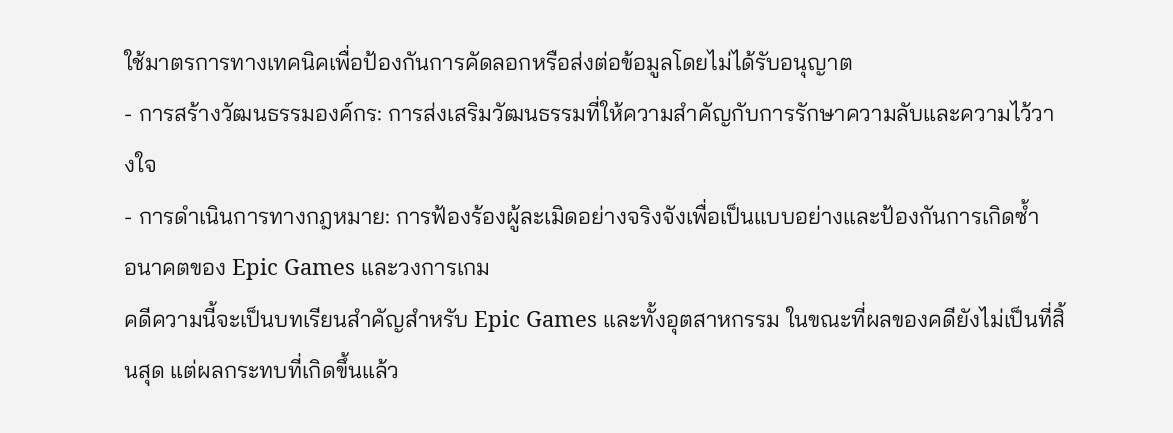ใช้มาตรการทางเทคนิคเพื่อป้องกันการคัดลอกหรือส่งต่อข้อมูลโดยไม่ได้รับอนุญาต
- การสร้างวัฒนธรรมองค์กร: การส่งเสริมวัฒนธรรมที่ให้ความสำคัญกับการรักษาความลับและความไว้วางใจ
- การดำเนินการทางกฎหมาย: การฟ้องร้องผู้ละเมิดอย่างจริงจังเพื่อเป็นแบบอย่างและป้องกันการเกิดซ้ำ
อนาคตของ Epic Games และวงการเกม
คดีความนี้จะเป็นบทเรียนสำคัญสำหรับ Epic Games และทั้งอุตสาหกรรม ในขณะที่ผลของคดียังไม่เป็นที่สิ้นสุด แต่ผลกระทบที่เกิดขึ้นแล้ว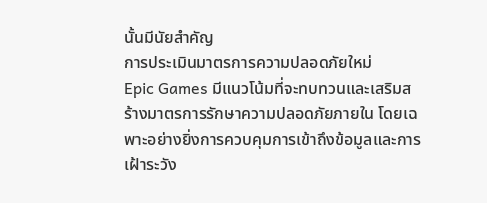นั้นมีนัยสำคัญ
การประเมินมาตรการความปลอดภัยใหม่
Epic Games มีแนวโน้มที่จะทบทวนและเสริมสร้างมาตรการรักษาความปลอดภัยภายใน โดยเฉพาะอย่างยิ่งการควบคุมการเข้าถึงข้อมูลและการเฝ้าระวัง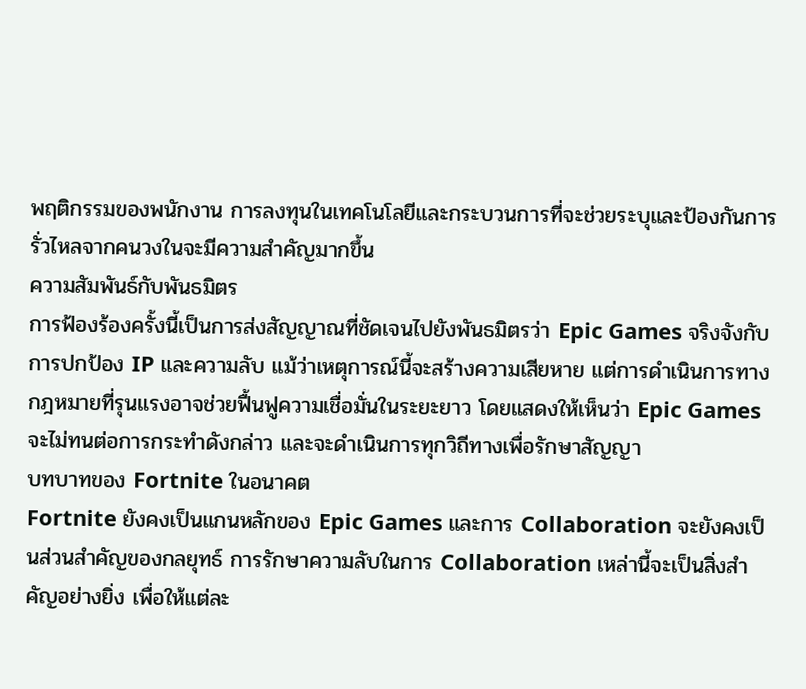พฤติกรรมของพนักงาน การลงทุนในเทคโนโลยีและกระบวนการที่จะช่วยระบุและป้องกันการรั่วไหลจากคนวงในจะมีความสำคัญมากขึ้น
ความสัมพันธ์กับพันธมิตร
การฟ้องร้องครั้งนี้เป็นการส่งสัญญาณที่ชัดเจนไปยังพันธมิตรว่า Epic Games จริงจังกับการปกป้อง IP และความลับ แม้ว่าเหตุการณ์นี้จะสร้างความเสียหาย แต่การดำเนินการทางกฎหมายที่รุนแรงอาจช่วยฟื้นฟูความเชื่อมั่นในระยะยาว โดยแสดงให้เห็นว่า Epic Games จะไม่ทนต่อการกระทำดังกล่าว และจะดำเนินการทุกวิถีทางเพื่อรักษาสัญญา
บทบาทของ Fortnite ในอนาคต
Fortnite ยังคงเป็นแกนหลักของ Epic Games และการ Collaboration จะยังคงเป็นส่วนสำคัญของกลยุทธ์ การรักษาความลับในการ Collaboration เหล่านี้จะเป็นสิ่งสำคัญอย่างยิ่ง เพื่อให้แต่ละ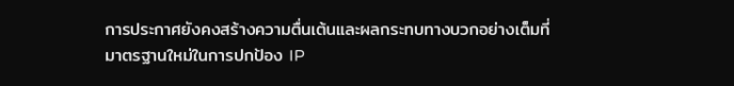การประกาศยังคงสร้างความตื่นเต้นและผลกระทบทางบวกอย่างเต็มที่
มาตรฐานใหม่ในการปกป้อง IP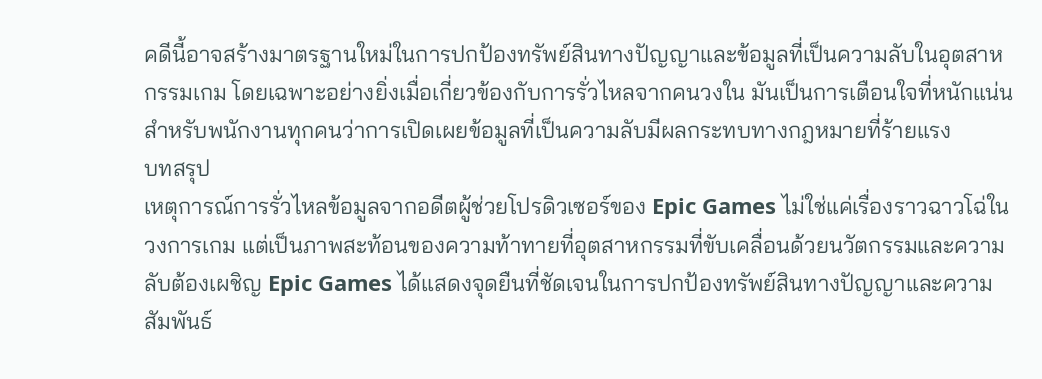คดีนี้อาจสร้างมาตรฐานใหม่ในการปกป้องทรัพย์สินทางปัญญาและข้อมูลที่เป็นความลับในอุตสาหกรรมเกม โดยเฉพาะอย่างยิ่งเมื่อเกี่ยวข้องกับการรั่วไหลจากคนวงใน มันเป็นการเตือนใจที่หนักแน่นสำหรับพนักงานทุกคนว่าการเปิดเผยข้อมูลที่เป็นความลับมีผลกระทบทางกฎหมายที่ร้ายแรง
บทสรุป
เหตุการณ์การรั่วไหลข้อมูลจากอดีตผู้ช่วยโปรดิวเซอร์ของ Epic Games ไม่ใช่แค่เรื่องราวฉาวโฉ่ในวงการเกม แต่เป็นภาพสะท้อนของความท้าทายที่อุตสาหกรรมที่ขับเคลื่อนด้วยนวัตกรรมและความลับต้องเผชิญ Epic Games ได้แสดงจุดยืนที่ชัดเจนในการปกป้องทรัพย์สินทางปัญญาและความสัมพันธ์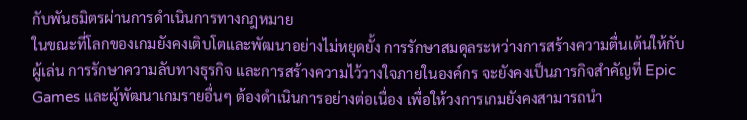กับพันธมิตรผ่านการดำเนินการทางกฎหมาย
ในขณะที่โลกของเกมยังคงเติบโตและพัฒนาอย่างไม่หยุดยั้ง การรักษาสมดุลระหว่างการสร้างความตื่นเต้นให้กับผู้เล่น การรักษาความลับทางธุรกิจ และการสร้างความไว้วางใจภายในองค์กร จะยังคงเป็นภารกิจสำคัญที่ Epic Games และผู้พัฒนาเกมรายอื่นๆ ต้องดำเนินการอย่างต่อเนื่อง เพื่อให้วงการเกมยังคงสามารถนำ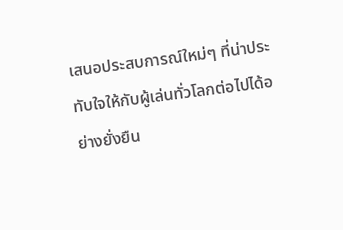เสนอประสบการณ์ใหม่ๆ ที่น่าประทับใจให้กับผู้เล่นทั่วโลกต่อไปได้อย่างยั่งยืน